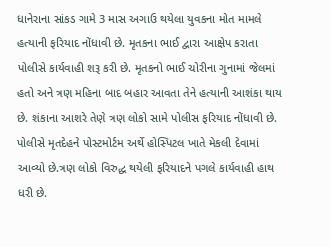ધાનેરાના સાંકડ ગામે 3 માસ અગાઉ થયેલા યુવકના મોત મામલે હત્યાની ફરિયાદ નોંધાવી છે. મૃતકના ભાઈ દ્વારા આક્ષેપ કરાતા પોલીસે કાર્યવાહી શરૂ કરી છે. મૃતકનો ભાઈ ચોરીના ગુનામાં જેલમાં હતો અને ત્રણ મહિના બાદ બહાર આવતા તેને હત્યાની આશંકા થાય છે. શંકાના આશરે તેણે ત્રણ લોકો સામે પોલીસ ફરિયાદ નોંધાવી છે. પોલીસે મૃતદેહને પોસ્ટમોર્ટમ અર્થે હોસ્પિટલ ખાતે મેકલી દેવામાં આવ્યો છે.ત્રણ લોકો વિરુદ્ધ થયેલી ફરિયાદને પગલે કાર્યવાહી હાથ ધરી છે.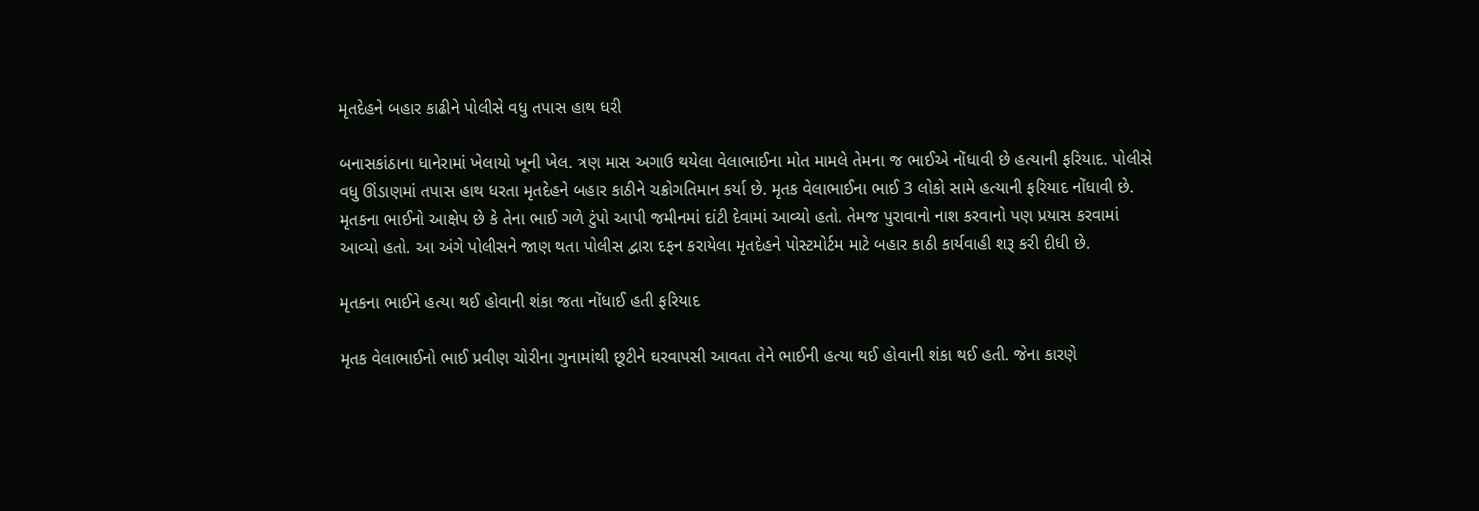મૃતદેહને બહાર કાઢીને પોલીસે વધુ તપાસ હાથ ધરી

બનાસકાંઠાના ધાનેરામાં ખેલાયો ખૂની ખેલ. ત્રણ માસ અગાઉ થયેલા વેલાભાઈના મોત મામલે તેમના જ ભાઈએ નોંધાવી છે હત્યાની ફરિયાદ. પોલીસે વધુ ઊંડાણમાં તપાસ હાથ ધરતા મૃતદેહને બહાર કાઠીને ચક્રોગતિમાન કર્યા છે. મૃતક વેલાભાઈના ભાઈ 3 લોકો સામે હત્યાની ફરિયાદ નોંધાવી છે. મૃતકના ભાઈનો આક્ષેપ છે કે તેના ભાઈ ગળે ટુંપો આપી જમીનમાં દાંટી દેવામાં આવ્યો હતો. તેમજ પુરાવાનો નાશ કરવાનો પણ પ્રયાસ કરવામાં આવ્યો હતો. આ અંગે પોલીસને જાણ થતા પોલીસ દ્વારા દફન કરાયેલા મૃતદેહને પોસ્ટમોર્ટમ માટે બહાર કાઠી કાર્યવાહી શરૂ કરી દીધી છે.

મૃતકના ભાઈને હત્યા થઈ હોવાની શંકા જતા નોંધાઈ હતી ફરિયાદ

મૃતક વેલાભાઈનો ભાઈ પ્રવીણ ચોરીના ગુનામાંથી છૂટીને ઘરવાપસી આવતા તેને ભાઈની હત્યા થઈ હોવાની શંકા થઈ હતી. જેના કારણે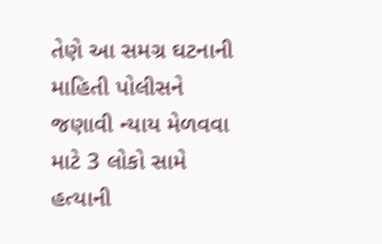તેણે આ સમગ્ર ઘટનાની માહિતી પોલીસને જણાવી ન્યાય મેળવવા માટે 3 લોકો સામે હત્યાની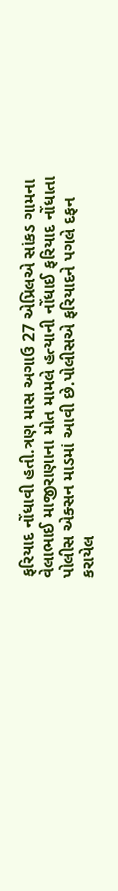ફરિયાદ નોંધાવી હતી.ત્રણ માસ અગાઉ 27 એપ્રિલએ સાંકડ ગામના વેલાભાઈ માજીરાણાના મોત મામલે હત્યાની નોંધાઈ ફરિયાદ નોંધાતા પોલીસ એક્સન માડમાં આવી છે.પોલીસએ ફરિયાદને પગલે દફન કરાયેલ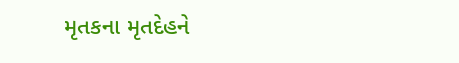મૃતકના મૃતદેહને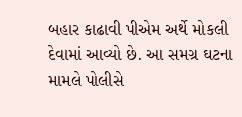બહાર કાઢાવી પીએમ અર્થે મોકલી દેવામાં આવ્યો છે. આ સમગ્ર ઘટના મામલે પોલીસે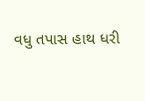વધુ તપાસ હાથ ધરી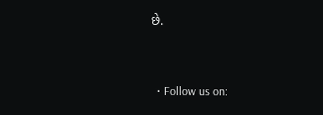છે.


  • Follow us on: